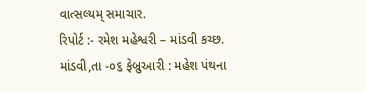વાત્સલ્યમ્ સમાચાર.
રિપોર્ટ :- રમેશ મહેશ્વરી – માંડવી કચ્છ.
માંડવી,તા -૦૬ ફેબ્રુઆરી : મહેશ પંથના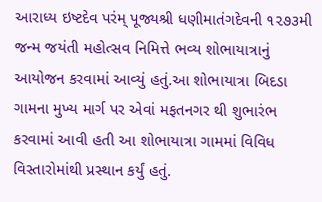આરાધ્ય ઇષ્ટદેવ પરંમ્ પૂજ્યશ્રી ધણીમાતંગદેવની ૧૨૭૩મી જન્મ જયંતી મહોત્સવ નિમિત્તે ભવ્ય શોભાયાત્રાનું આયોજન કરવામાં આવ્યું હતું.આ શોભાયાત્રા બિદડા ગામના મુખ્ય માર્ગ પર એવાં મફતનગર થી શુભારંભ કરવામાં આવી હતી આ શોભાયાત્રા ગામમાં વિવિધ વિસ્તારોમાંથી પ્રસ્થાન કર્યું હતું.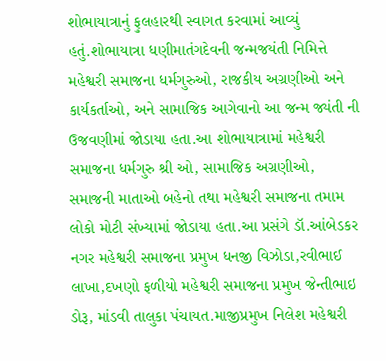શોભાયાત્રાનું ફુલહારથી સ્વાગત કરવામાં આવ્યું હતું.શોભાયાત્રા ધણીમાતંગદેવની જન્મજયંતી નિમિત્તે મહેશ્વરી સમાજના ધર્મગુરુઓ, રાજકીય અગ્રણીઓ અને કાર્યકર્તાઓ, અને સામાજિક આગેવાનો આ જન્મ જ્યંતી ની ઉજવણીમાં જોડાયા હતા.આ શોભાયાત્રામાં મહેશ્વરી સમાજના ધર્મગુરુ શ્રી ઓ, સામાજિક અગ્રણીઓ, સમાજની માતાઓ બહેનો તથા મહેશ્વરી સમાજના તમામ લોકો મોટી સંખ્યામાં જોડાયા હતા.આ પ્રસંગે ડૉ.આંબેડકર નગર મહેશ્વરી સમાજના પ્રમુખ ધનજી વિઝોડા,રવીભાઈ લાખા,દખણો ફળીયો મહેશ્વરી સમાજના પ્રમુખ જેન્તીભાઇ ડોરૂ, માંડવી તાલુકા પંચાયત.માજીપ્રમુખ નિલેશ મહેશ્વરી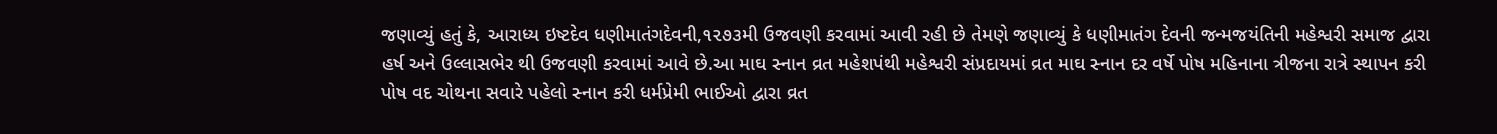જણાવ્યું હતું કે, આરાધ્ય ઇષ્ટદેવ ધણીમાતંગદેવની,૧૨૭૩મી ઉજવણી કરવામાં આવી રહી છે તેમણે જણાવ્યું કે ધણીમાતંગ દેવની જન્મજયંતિની મહેશ્વરી સમાજ દ્વારા હર્ષ અને ઉલ્લાસભેર થી ઉજવણી કરવામાં આવે છે.આ માઘ સ્નાન વ્રત મહેશપંથી મહેશ્વરી સંપ્રદાયમાં વ્રત માઘ સ્નાન દર વર્ષે પોષ મહિનાના ત્રીજના રાત્રે સ્થાપન કરી પોષ વદ ચોથના સવારે પહેલો સ્નાન કરી ધર્મપ્રેમી ભાઈઓ દ્વારા વ્રત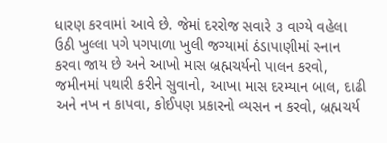ધારણ કરવામાં આવે છે. જેમાં દરરોજ સવારે ૩ વાગ્યે વહેલા ઉઠી ખુલ્લા પગે પગપાળા ખુલી જગ્યામાં ઠંડાપાણીમાં સ્નાન કરવા જાય છે અને આખો માસ બ્રહ્મચર્યનો પાલન કરવો, જમીનમાં પથારી કરીને સુવાનો, આખા માસ દરમ્યાન બાલ, દાઢી અને નખ ન કાપવા, કોઈપણ પ્રકારનો વ્યસન ન કરવો, બ્રહ્મચર્ય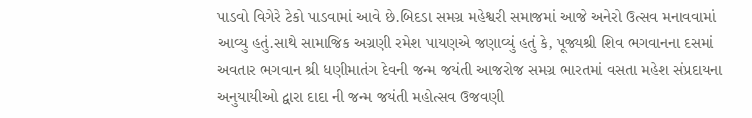પાડવો વિગેરે ટેકો પાડવામાં આવે છે.બિદડા સમગ્ર મહેશ્વરી સમાજમાં આજે અનેરો ઉત્સવ મનાવવામાં આવ્યુ હતું.સાથે સામાજિક અગ્રણી રમેશ પાયણએ જણાવ્યું હતું કે, પૂજ્યશ્રી શિવ ભગવાનના દસમાં અવતાર ભગવાન શ્રી ધણીમાતંગ દેવની જન્મ જયંતી આજરોજ સમગ્ર ભારતમાં વસતા મહેશ સંપ્રદાયના અનુયાયીઓ દ્વારા દાદા ની જન્મ જયંતી મહોત્સવ ઉજવણી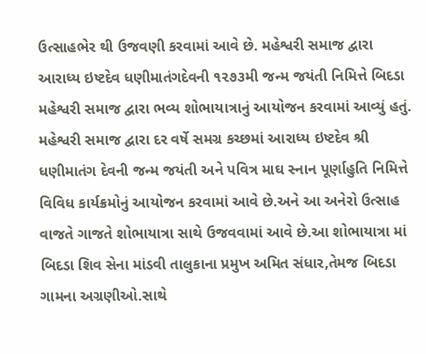ઉત્સાહભેર થી ઉજવણી કરવામાં આવે છે. મહેશ્વરી સમાજ દ્વારા આરાધ્ય ઇષ્ટદેવ ધણીમાતંગદેવની ૧૨૭૩મી જન્મ જયંતી નિમિત્તે બિદડા મહેશ્વરી સમાજ દ્વારા ભવ્ય શોભાયાત્રાનું આયોજન કરવામાં આવ્યું હતું. મહેશ્વરી સમાજ દ્વારા દર વર્ષે સમગ્ર કચ્છમાં આરાધ્ય ઇષ્ટદેવ શ્રી ધણીમાતંગ દેવની જન્મ જયંતી અને પવિત્ર માઘ સ્નાન પૂર્ણાહુતિ નિમિત્તે વિવિધ કાર્યક્રમોનું આયોજન કરવામાં આવે છે.અને આ અનેરો ઉત્સાહ વાજતે ગાજતે શોભાયાત્રા સાથે ઉજવવામાં આવે છે.આ શોભાયાત્રા માં બિદડા શિવ સેના માંડવી તાલુકાના પ્રમુખ અમિત સંધાર,તેમજ બિદડા ગામના અગ્રણીઓ.સાથે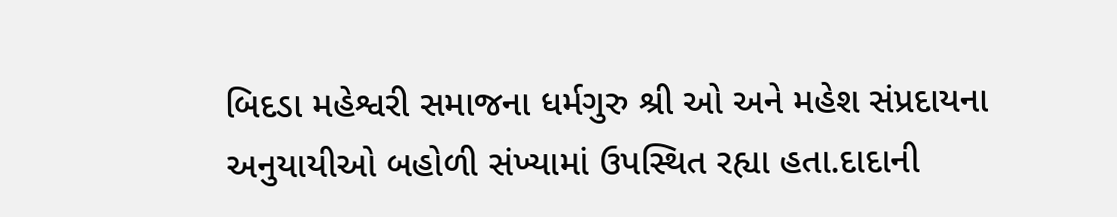બિદડા મહેશ્વરી સમાજના ધર્મગુરુ શ્રી ઓ અને મહેશ સંપ્રદાયના અનુયાયીઓ બહોળી સંખ્યામાં ઉપસ્થિત રહ્યા હતા.દાદાની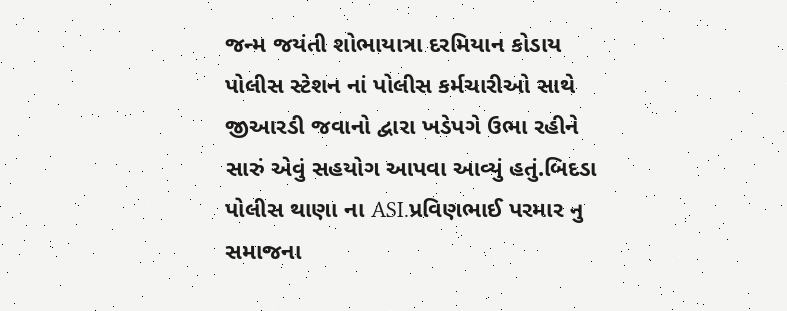જન્મ જયંતી શોભાયાત્રા દરમિયાન કોડાય પોલીસ સ્ટેશન નાં પોલીસ કર્મચારીઓ સાથે જીઆરડી જવાનો દ્વારા ખડેપગે ઉભા રહીને સારું એવું સહયોગ આપવા આવ્યું હતું.બિદડા પોલીસ થાણા ના ASI.પ્રવિણભાઈ પરમાર નુ સમાજના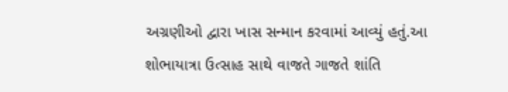અગ્રણીઓ દ્વારા ખાસ સન્માન કરવામાં આવ્યું હતું.આ શોભાયાત્રા ઉત્સાહ સાથે વાજતે ગાજતે શાંતિ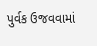પુર્વક ઉજવવામાં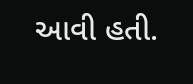આવી હતી.